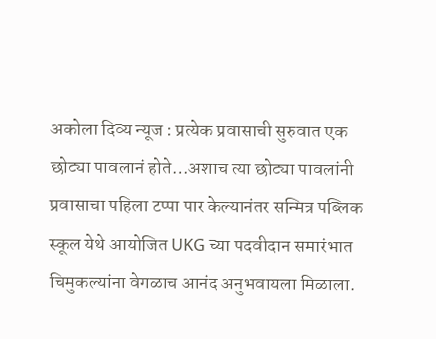अकोला दिव्य न्यूज : प्रत्येक प्रवासाची सुरुवात एक छोट्या पावलानं होते…अशाच त्या छोट्या पावलांनी प्रवासाचा पहिला टप्पा पार केल्यानंतर सन्मित्र पब्लिक स्कूल येथे आयोजित UKG च्या पदवीदान समारंभात चिमुकल्यांना वेगळाच आनंद अनुभवायला मिळाला.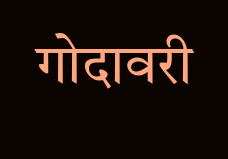गोदावरी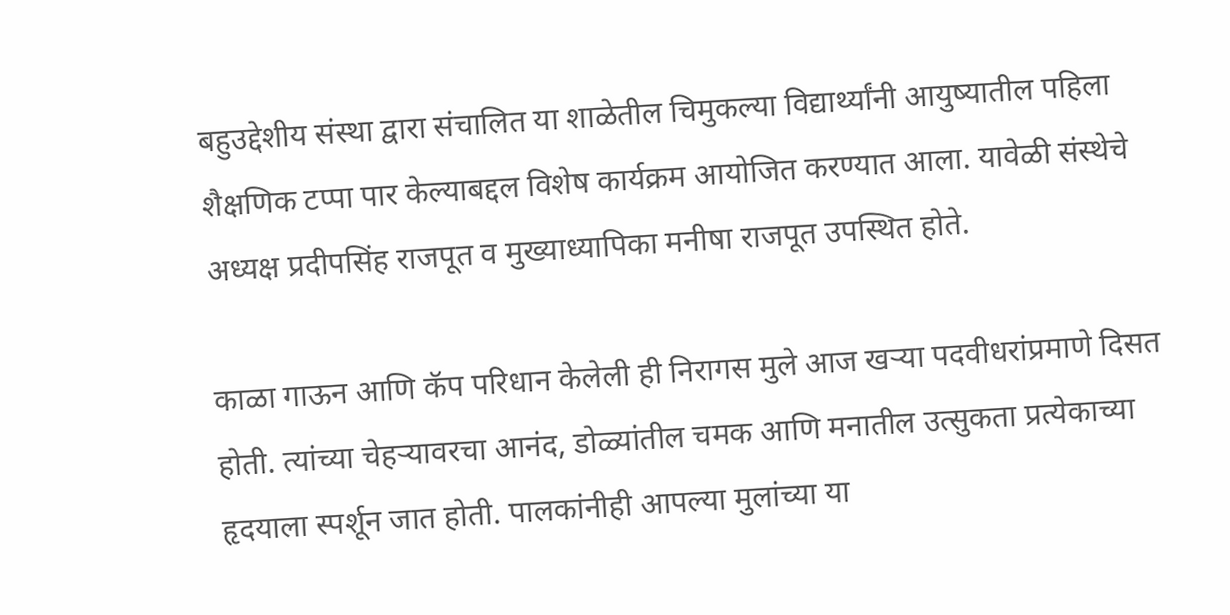बहुउद्देशीय संस्था द्वारा संचालित या शाळेतील चिमुकल्या विद्यार्थ्यांनी आयुष्यातील पहिला शैक्षणिक टप्पा पार केल्याबद्दल विशेष कार्यक्रम आयोजित करण्यात आला. यावेळी संस्थेचे अध्यक्ष प्रदीपसिंह राजपूत व मुख्याध्यापिका मनीषा राजपूत उपस्थित होते.

काळा गाऊन आणि कॅप परिधान केलेली ही निरागस मुले आज खऱ्या पदवीधरांप्रमाणे दिसत होती. त्यांच्या चेहऱ्यावरचा आनंद, डोळ्यांतील चमक आणि मनातील उत्सुकता प्रत्येकाच्या हृदयाला स्पर्शून जात होती. पालकांनीही आपल्या मुलांच्या या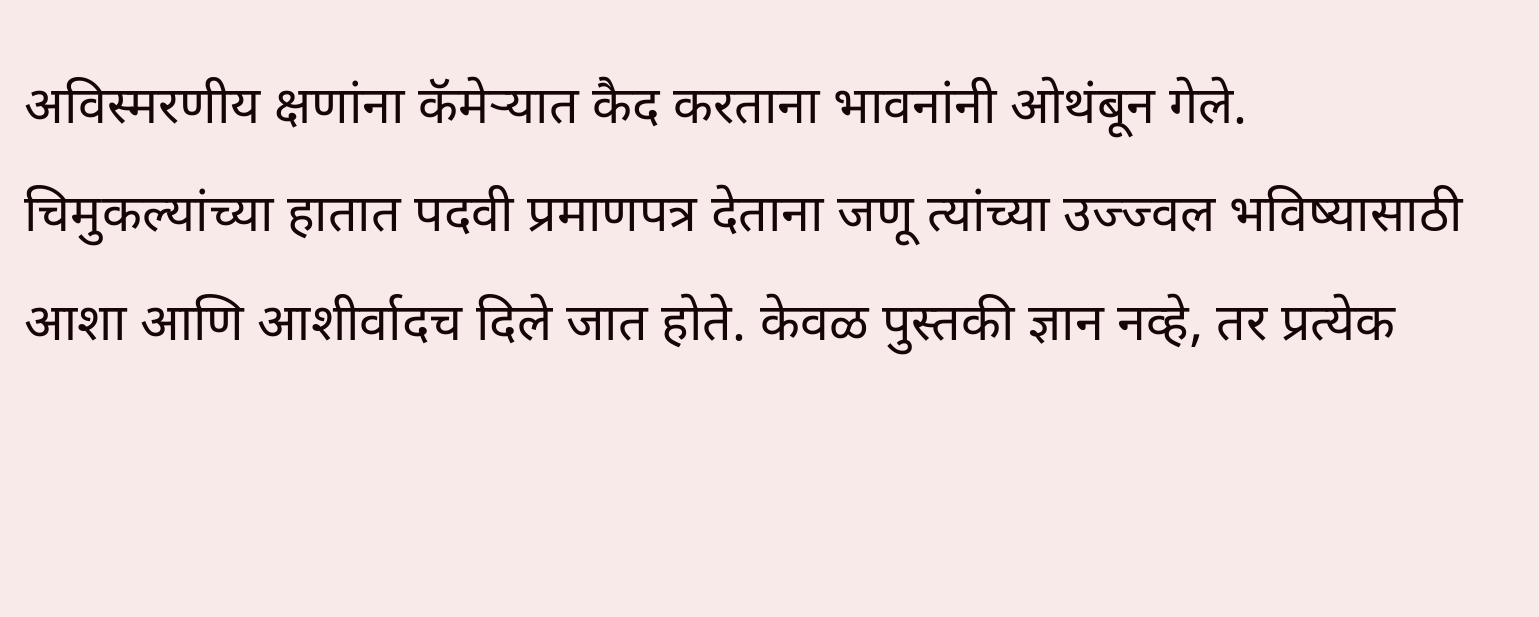अविस्मरणीय क्षणांना कॅमेऱ्यात कैद करताना भावनांनी ओथंबून गेले.
चिमुकल्यांच्या हातात पदवी प्रमाणपत्र देताना जणू त्यांच्या उज्ज्वल भविष्यासाठी आशा आणि आशीर्वादच दिले जात होते. केवळ पुस्तकी ज्ञान नव्हे, तर प्रत्येक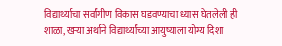विद्यार्थ्याचा सर्वांगीण विकास घडवण्याचा ध्यास घेतलेली ही शाळा, खऱ्या अर्थाने विद्यार्थ्यांच्या आयुष्याला योग्य दिशा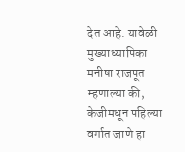देत आहे. यावेळी मुख्याध्यापिका मनीषा राजपूत म्हणाल्या की, केजीमधून पहिल्या वर्गात जाणे हा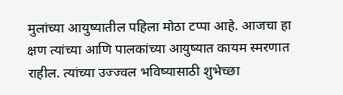मुलांच्या आयुष्यातील पहिला मोठा टप्पा आहे. आजचा हा क्षण त्यांच्या आणि पालकांच्या आयुष्यात कायम स्मरणात राहील. त्यांच्या उज्ज्वल भविष्यासाठी शुभेच्छा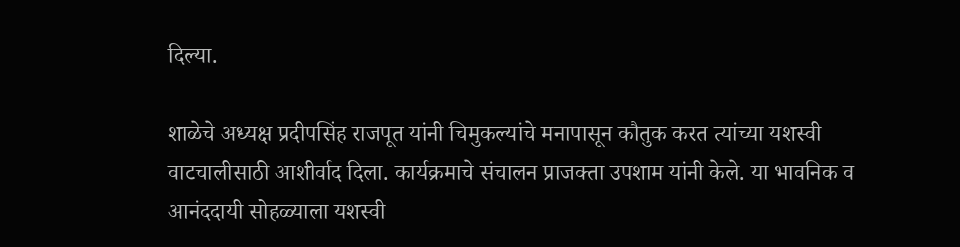दिल्या.

शाळेचे अध्यक्ष प्रदीपसिंह राजपूत यांनी चिमुकल्यांचे मनापासून कौतुक करत त्यांच्या यशस्वी वाटचालीसाठी आशीर्वाद दिला. कार्यक्रमाचे संचालन प्राजक्ता उपशाम यांनी केले. या भावनिक व आनंददायी सोहळ्याला यशस्वी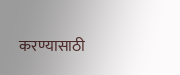करण्यासाठी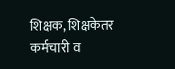शिक्षक, शिक्षकेतर कर्मचारी व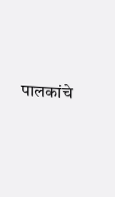पालकांचे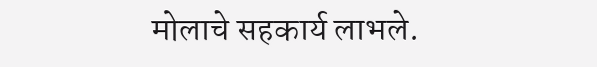मोलाचे सहकार्य लाभले.